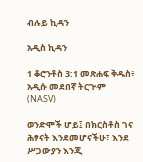ብሉይ ኪዳን

አዲስ ኪዳን

1 ቆሮንቶስ 3:1 መጽሐፍ ቅዱስ፥ አዲሱ መደበኛ ትርጒም (NASV)

ወንድሞች ሆይ፤ በክርስቶስ ገና ሕፃናት እንደመሆናችሁ፣ እንደ ሥጋውያን እንጂ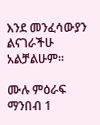እንደ መንፈሳውያን ልናገራችሁ አልቻልሁም።

ሙሉ ምዕራፍ ማንበብ 1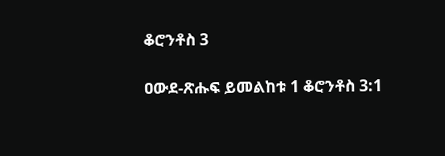ቆሮንቶስ 3

ዐውደ-ጽሑፍ ይመልከቱ 1 ቆሮንቶስ 3:1